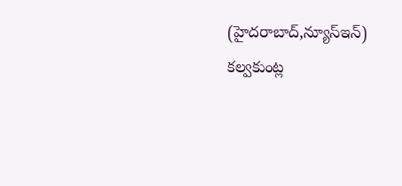(హైదరాబాద్,న్యూస్ఇన్) కల్వకుంట్ల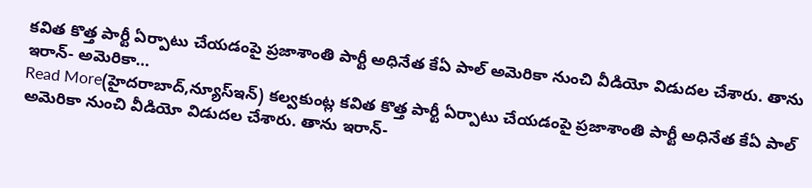కవిత కొత్త పార్టీ ఏర్పాటు చేయడంపై ప్రజాశాంతి పార్టీ అధినేత కేఏ పాల్ అమెరికా నుంచి వీడియో విడుదల చేశారు. తాను ఇరాన్- అమెరికా…
Read More(హైదరాబాద్,న్యూస్ఇన్) కల్వకుంట్ల కవిత కొత్త పార్టీ ఏర్పాటు చేయడంపై ప్రజాశాంతి పార్టీ అధినేత కేఏ పాల్ అమెరికా నుంచి వీడియో విడుదల చేశారు. తాను ఇరాన్-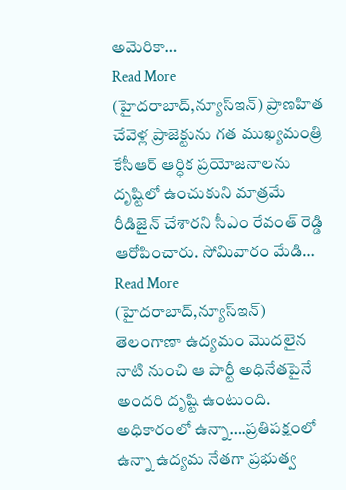అమెరికా…
Read More
(హైదరాబాద్,న్యూస్ఇన్) ప్రాణహిత చేవెళ్ల ప్రాజెక్టును గత ముఖ్యమంత్రి కేసీఆర్ ఆర్ధిక ప్రయోజనాలను దృష్టిలో ఉంచుకుని మాత్రమే రీడిజైన్ చేశారని సీఎం రేవంత్ రెడ్డి ఆరోపించారు. సోమివారం మేడి…
Read More
(హైదరాబాద్,న్యూస్ఇన్) తెలంగాణా ఉద్యమం మొదలైన నాటి నుంచి ఆ పార్టీ అధినేతపైనే అందరి దృష్టి ఉంటుంది. అధికారంలో ఉన్నా….ప్రతిపక్షంలో ఉన్నా ఉద్యమ నేతగా ప్రభుత్వ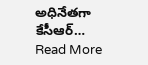అధినేతగా కేసీఆర్…
Read More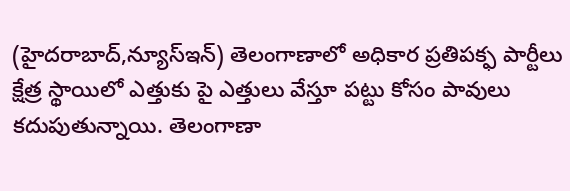(హైదరాబాద్,న్యూస్ఇన్) తెలంగాణాలో అధికార ప్రతిపక్ఫ పార్టీలు క్షేత్ర స్థాయిలో ఎత్తుకు పై ఎత్తులు వేస్తూ పట్టు కోసం పావులు కదుపుతున్నాయి. తెలంగాణా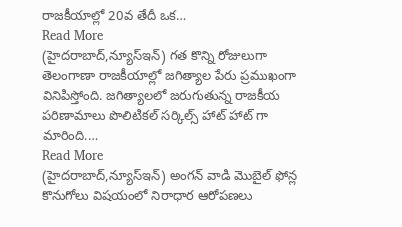రాజకీయాల్లో 20వ తేదీ ఒక…
Read More
(హైదరాబాద్,న్యూస్ఇన్) గత కొన్ని రోజులుగా తెలంగాణా రాజకీయాల్లో జగిత్యాల పేరు ప్రముఖంగా వినిపిస్తోంది. జగిత్యాలలో జరుగుతున్న రాజకీయ పరిణామాలు పొలిటికల్ సర్కిల్స్ హాట్ హాట్ గా మారింది.…
Read More
(హైదరాబాద్,న్యూస్ఇన్) అంగన్ వాడి మొబైల్ ఫోన్ల కొనుగోలు విషయంలో నిరాధార ఆరోపణలు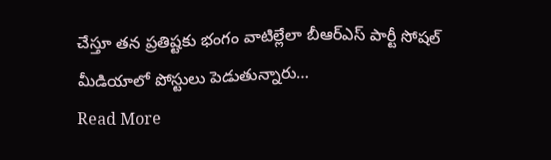చేస్తూ తన ప్రతిష్టకు భంగం వాటిల్లేలా బీఆర్ఎస్ పార్టీ సోషల్ మీడియాలో పోస్టులు పెడుతున్నారు…
Read More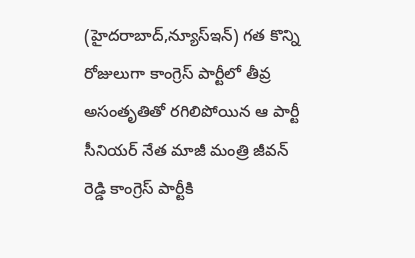(హైదరాబాద్,న్యూస్ఇన్) గత కొన్ని రోజులుగా కాంగ్రెస్ పార్టీలో తీవ్ర అసంతృతితో రగిలిపోయిన ఆ పార్టీ సీనియర్ నేత మాజీ మంత్రి జీవన్ రెడ్డి కాంగ్రెస్ పార్టీకి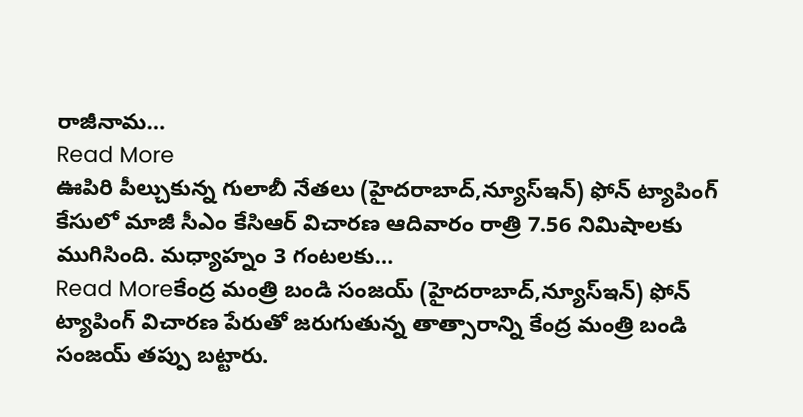రాజీనామ…
Read More
ఊపిరి పీల్చుకున్న గులాబీ నేతలు (హైదరాబాద్,న్యూస్ఇన్) ఫోన్ ట్యాపింగ్ కేసులో మాజీ సీఎం కేసిఆర్ విచారణ ఆదివారం రాత్రి 7.56 నిమిషాలకు ముగిసింది. మధ్యాహ్నం 3 గంటలకు…
Read Moreకేంద్ర మంత్రి బండి సంజయ్ (హైదరాబాద్,న్యూస్ఇన్) ఫోన్ ట్యాపింగ్ విచారణ పేరుతో జరుగుతున్న తాత్సారాన్ని కేంద్ర మంత్రి బండి సంజయ్ తప్పు బట్టారు.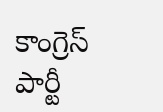కాంగ్రెస్ పార్టీ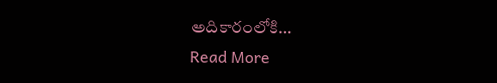అదికారంలోకి…
Read More